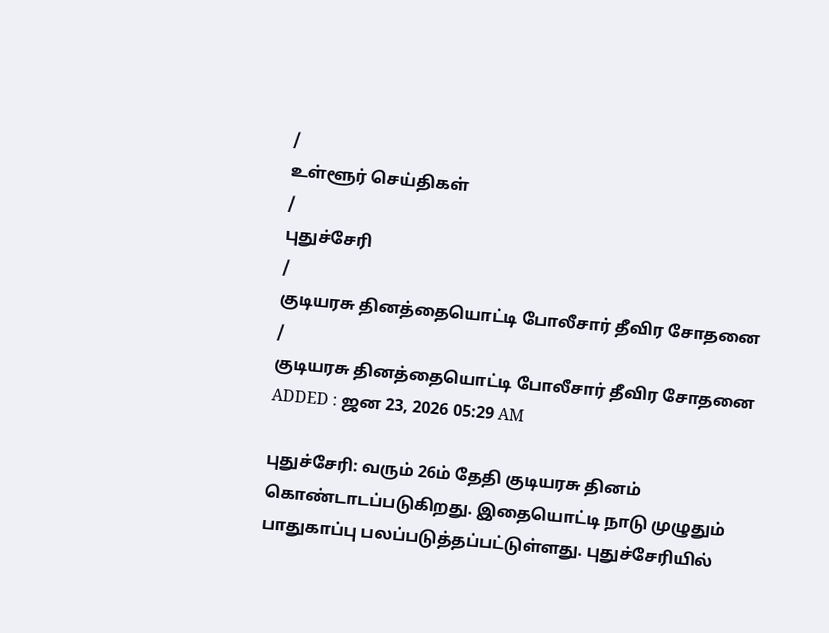/
உள்ளூர் செய்திகள்
/
புதுச்சேரி
/
குடியரசு தினத்தையொட்டி போலீசார் தீவிர சோதனை
/
குடியரசு தினத்தையொட்டி போலீசார் தீவிர சோதனை
ADDED : ஜன 23, 2026 05:29 AM

புதுச்சேரி: வரும் 26ம் தேதி குடியரசு தினம் கொண்டாடப்படுகிறது. இதையொட்டி நாடு முழுதும் பாதுகாப்பு பலப்படுத்தப்பட்டுள்ளது. புதுச்சேரியில்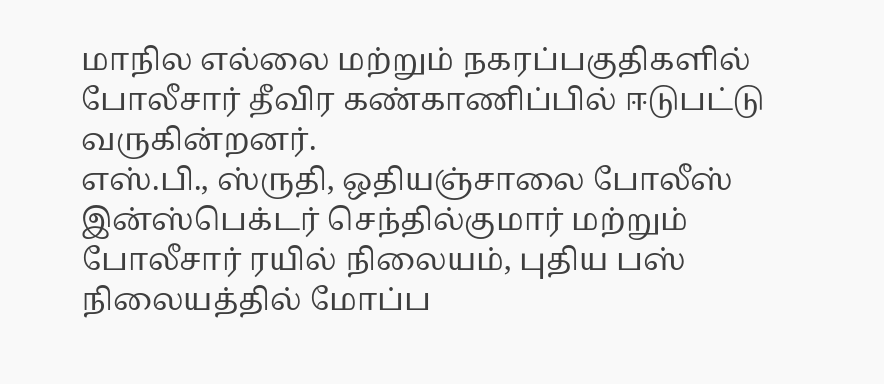மாநில எல்லை மற்றும் நகரப்பகுதிகளில் போலீசார் தீவிர கண்காணிப்பில் ஈடுபட்டு வருகின்றனர்.
எஸ்.பி., ஸ்ருதி, ஒதியஞ்சாலை போலீஸ் இன்ஸ்பெக்டர் செந்தில்குமார் மற்றும் போலீசார் ரயில் நிலையம், புதிய பஸ் நிலையத்தில் மோப்ப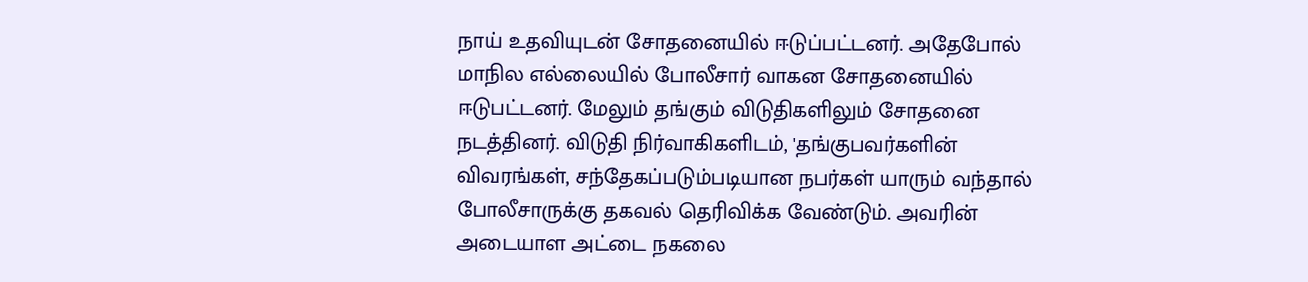நாய் உதவியுடன் சோதனையில் ஈடுப்பட்டனர். அதேபோல் மாநில எல்லையில் போலீசார் வாகன சோதனையில் ஈடுபட்டனர். மேலும் தங்கும் விடுதிகளிலும் சோதனை நடத்தினர். விடுதி நிர்வாகிகளிடம், 'தங்குபவர்களின் விவரங்கள், சந்தேகப்படும்படியான நபர்கள் யாரும் வந்தால் போலீசாருக்கு தகவல் தெரிவிக்க வேண்டும். அவரின் அடையாள அட்டை நகலை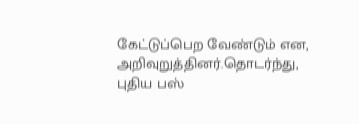கேட்டுப்பெற வேண்டும் என, அறிவுறுத்தினர்.தொடர்ந்து, புதிய பஸ்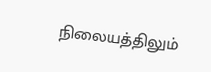நிலையத்திலும்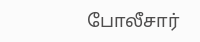போலீசார்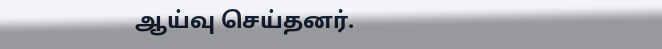ஆய்வு செய்தனர்.